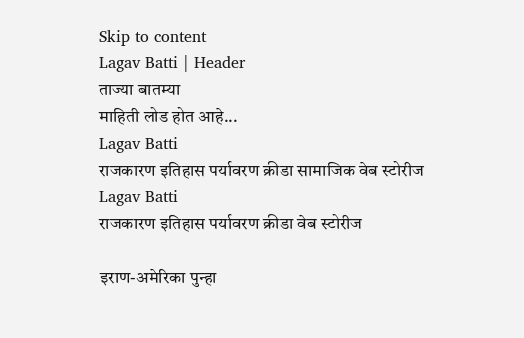Skip to content
Lagav Batti | Header
ताज्या बातम्या
माहिती लोड होत आहे...
Lagav Batti
राजकारण इतिहास पर्यावरण क्रीडा सामाजिक वेब स्टोरीज
Lagav Batti
राजकारण इतिहास पर्यावरण क्रीडा वेब स्टोरीज

इराण-अमेरिका पुन्हा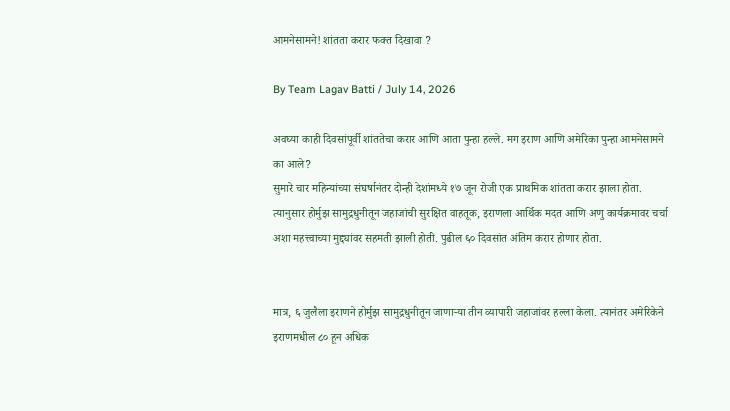आमनेसामने! शांतता करार फक्त दिखावा ?

By Team Lagav Batti / July 14, 2026

अवघ्या काही दिवसांपूर्वी शांततेचा करार आणि आता पुन्हा हल्ले. मग इराण आणि अमेरिका पुन्हा आमनेसामने का आले?
सुमारे चार महिन्यांच्या संघर्षानंतर दोन्ही देशांमध्ये १७ जून रोजी एक प्राथमिक शांतता करार झाला होता. त्यानुसार होर्मुझ सामुद्रधुनीतून जहाजांची सुरक्षित वाहतूक, इराणला आर्थिक मदत आणि अणु कार्यक्रमावर चर्चा अशा महत्त्वाच्या मुद्द्यांवर सहमती झाली होती. पुढील ६० दिवसांत अंतिम करार होणार होता.


मात्र, ६ जुलैला इराणने होर्मुझ सामुद्रधुनीतून जाणाऱ्या तीन व्यापारी जहाजांवर हल्ला केला. त्यानंतर अमेरिकेने इराणमधील ८० हून अधिक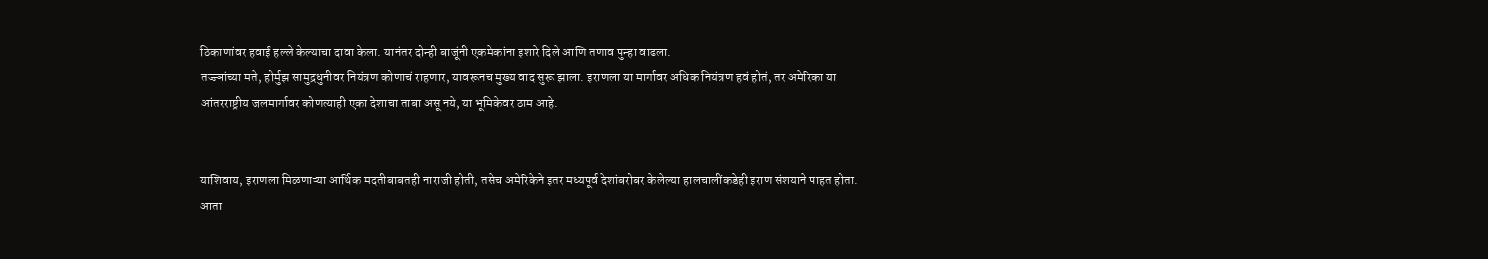ठिकाणांवर हवाई हल्ले केल्याचा दावा केला. यानंतर दोन्ही बाजूंनी एकमेकांना इशारे दिले आणि तणाव पुन्हा वाढला.
तज्ज्ञांच्या मते, होर्मुझ सामुद्रधुनीवर नियंत्रण कोणाचं राहणार, यावरूनच मुख्य वाद सुरू झाला. इराणला या मार्गावर अधिक नियंत्रण हवं होतं, तर अमेरिका या आंतरराष्ट्रीय जलमार्गावर कोणत्याही एका देशाचा ताबा असू नये, या भूमिकेवर ठाम आहे.


याशिवाय, इराणला मिळणाऱ्या आर्थिक मदतीबाबतही नाराजी होती, तसेच अमेरिकेने इतर मध्यपूर्व देशांबरोबर केलेल्या हालचालींकडेही इराण संशयाने पाहत होता.
आता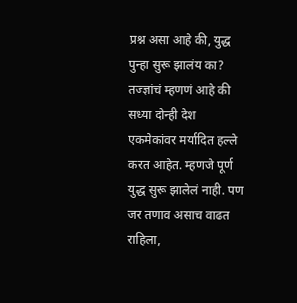प्रश्न असा आहे की, युद्ध पुन्हा सुरू झालंय का? तज्ज्ञांचं म्हणणं आहे की सध्या दोन्ही देश एकमेकांवर मर्यादित हल्ले करत आहेत. म्हणजे पूर्ण युद्ध सुरू झालेलं नाही. पण जर तणाव असाच वाढत राहिला,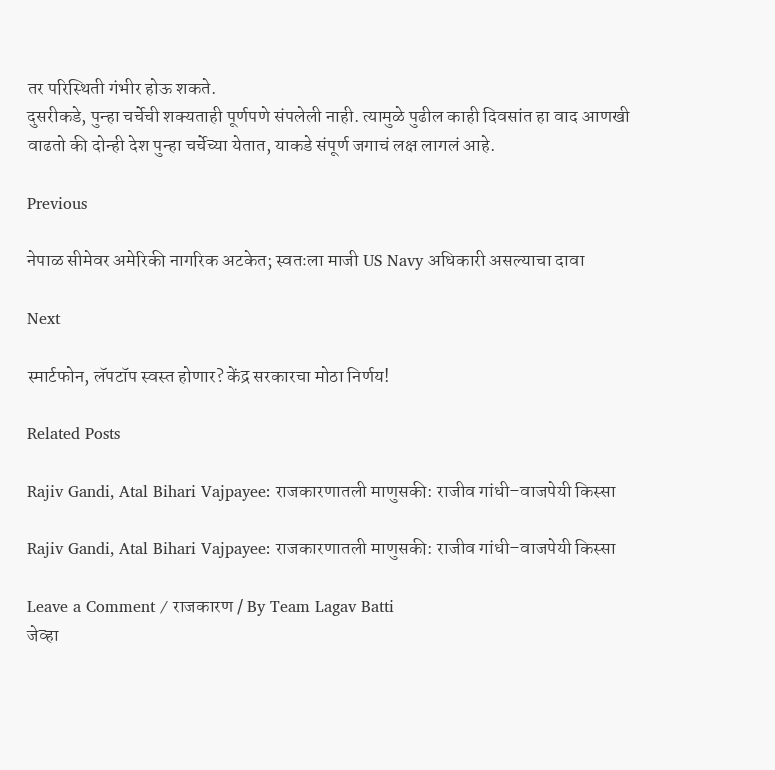तर परिस्थिती गंभीर होऊ शकते.
दुसरीकडे, पुन्हा चर्चेची शक्यताही पूर्णपणे संपलेली नाही. त्यामुळे पुढील काही दिवसांत हा वाद आणखी वाढतो की दोन्ही देश पुन्हा चर्चेच्या येतात, याकडे संपूर्ण जगाचं लक्ष लागलं आहे.

Previous

नेपाळ सीमेवर अमेरिकी नागरिक अटकेत; स्वतःला माजी US Navy अधिकारी असल्याचा दावा

Next

स्मार्टफोन, लॅपटॉप स्वस्त होणार? केंद्र सरकारचा मोठा निर्णय!

Related Posts

Rajiv Gandi, Atal Bihari Vajpayee: राजकारणातली माणुसकी: राजीव गांधी–वाजपेयी किस्सा

Rajiv Gandi, Atal Bihari Vajpayee: राजकारणातली माणुसकी: राजीव गांधी–वाजपेयी किस्सा

Leave a Comment / राजकारण / By Team Lagav Batti
जेव्हा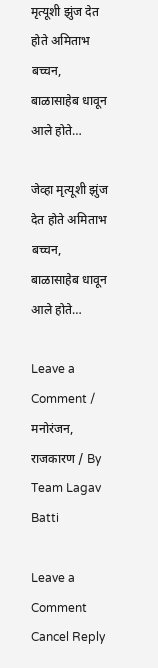मृत्यूशी झुंज देत होते अमिताभ बच्चन, बाळासाहेब धावून आले होते…

जेव्हा मृत्यूशी झुंज देत होते अमिताभ बच्चन, बाळासाहेब धावून आले होते…

Leave a Comment / मनोरंजन, राजकारण / By Team Lagav Batti

Leave a Comment Cancel Reply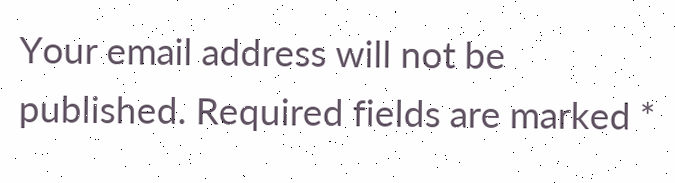Your email address will not be published. Required fields are marked *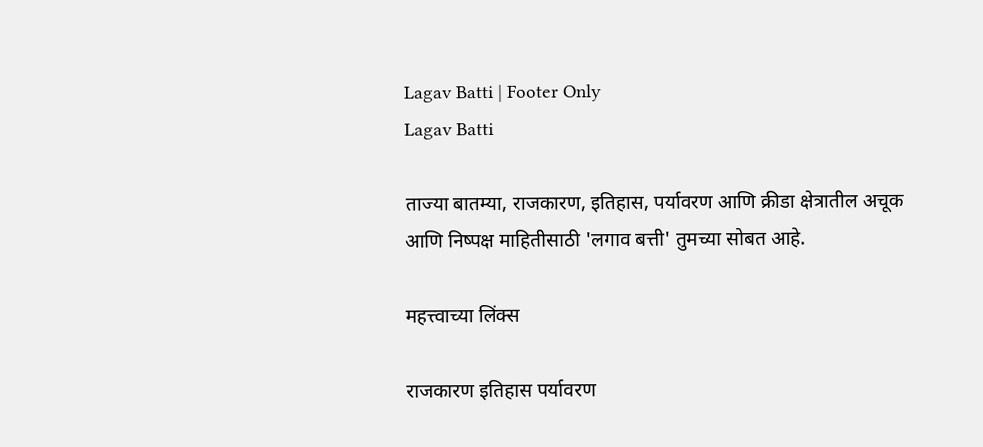Lagav Batti | Footer Only
Lagav Batti

ताज्या बातम्या, राजकारण, इतिहास, पर्यावरण आणि क्रीडा क्षेत्रातील अचूक आणि निष्पक्ष माहितीसाठी 'लगाव बत्ती' तुमच्या सोबत आहे.

महत्त्वाच्या लिंक्स

राजकारण इतिहास पर्यावरण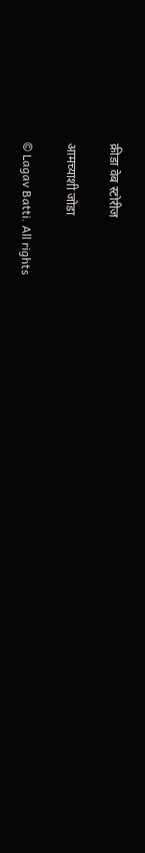क्रीडा वेब स्टोरीज

आमच्याशी जोडा

© Lagav Batti. All rights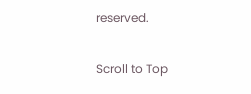reserved.

Scroll to Top